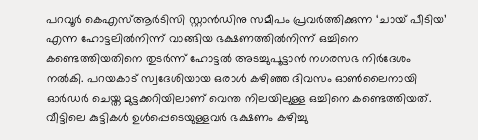പറവൂർ കെഎസ്ആർടിസി സ്റ്റാൻഡിനു സമീപം പ്രവർത്തിക്കുന്ന ‘ചായ് പീടിയ’ എന്ന ഹോട്ടലിൽനിന്ന് വാങ്ങിയ ഭക്ഷണത്തിൽനിന്ന് ഒച്ചിനെ കണ്ടെത്തിയതിനെ തുടർന്ന് ഹോട്ടൽ അടച്ചുപൂട്ടാൻ നഗരസഭ നിർദേശം നൽകി. പറയകാട് സ്വദേശിയായ ഒരാൾ കഴിഞ്ഞ ദിവസം ഓൺലൈനായി ഓർഡർ ചെയ്ത മുട്ടക്കറിയിലാണ് വെന്ത നിലയിലുള്ള ഒച്ചിനെ കണ്ടെത്തിയത്.
വീട്ടിലെ കുട്ടികൾ ഉൾപ്പെടെയുള്ളവർ ഭക്ഷണം കഴിച്ചു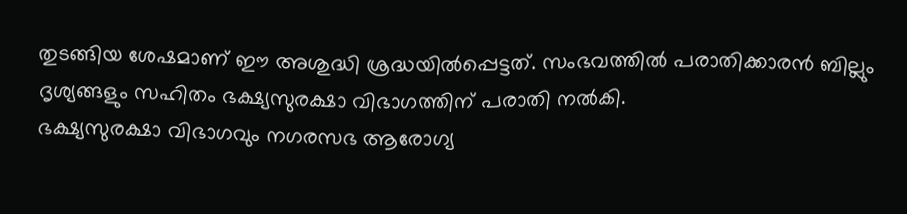തുടങ്ങിയ ശേഷമാണ് ഈ അശുദ്ധി ശ്രദ്ധയിൽപ്പെട്ടത്. സംഭവത്തിൽ പരാതിക്കാരൻ ബില്ലും ദൃശ്യങ്ങളും സഹിതം ഭക്ഷ്യസുരക്ഷാ വിഭാഗത്തിന് പരാതി നൽകി.
ഭക്ഷ്യസുരക്ഷാ വിഭാഗവും നഗരസഭ ആരോഗ്യ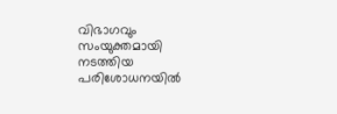വിഭാഗവും സംയുക്തമായി നടത്തിയ പരിശോധനയിൽ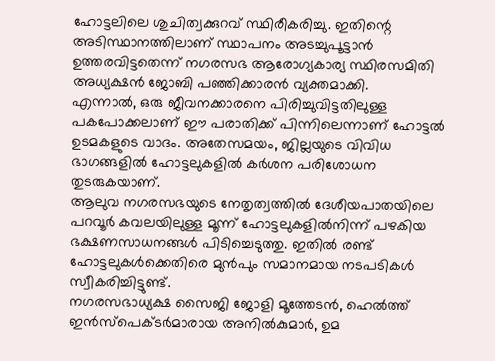ഹോട്ടലിലെ ശുചിത്വക്കുറവ് സ്ഥിരീകരിച്ചു. ഇതിന്റെ അടിസ്ഥാനത്തിലാണ് സ്ഥാപനം അടച്ചുപൂട്ടാൻ ഉത്തരവിട്ടതെന്ന് നഗരസഭ ആരോഗ്യകാര്യ സ്ഥിരസമിതി അധ്യക്ഷൻ ജോബി പഞ്ഞിക്കാരൻ വ്യക്തമാക്കി.
എന്നാൽ, ഒരു ജീവനക്കാരനെ പിരിച്ചുവിട്ടതിലുള്ള പകപോക്കലാണ് ഈ പരാതിക്ക് പിന്നിലെന്നാണ് ഹോട്ടൽ ഉടമകളുടെ വാദം. അതേസമയം, ജില്ലയുടെ വിവിധ ഭാഗങ്ങളിൽ ഹോട്ടലുകളിൽ കർശന പരിശോധന തുടരുകയാണ്.
ആലുവ നഗരസഭയുടെ നേതൃത്വത്തിൽ ദേശീയപാതയിലെ പറവൂർ കവലയിലുള്ള മൂന്ന് ഹോട്ടലുകളിൽനിന്ന് പഴകിയ ഭക്ഷണസാധനങ്ങൾ പിടിച്ചെടുത്തു. ഇതിൽ രണ്ട് ഹോട്ടലുകൾക്കെതിരെ മുൻപും സമാനമായ നടപടികൾ സ്വീകരിച്ചിട്ടുണ്ട്.
നഗരസഭാധ്യക്ഷ സൈജി ജോളി മൂത്തേടൻ, ഹെൽത്ത് ഇൻസ്പെക്ടർമാരായ അനിൽകുമാർ, ഉമ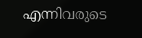എന്നിവരുടെ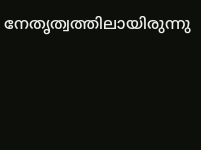നേതൃത്വത്തിലായിരുന്നു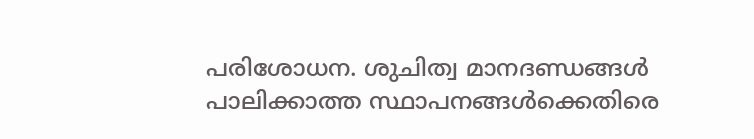പരിശോധന. ശുചിത്വ മാനദണ്ഡങ്ങൾ പാലിക്കാത്ത സ്ഥാപനങ്ങൾക്കെതിരെ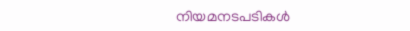നിയമനടപടികൾ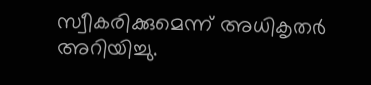സ്വീകരിക്കുമെന്ന് അധികൃതർ അറിയിച്ചു.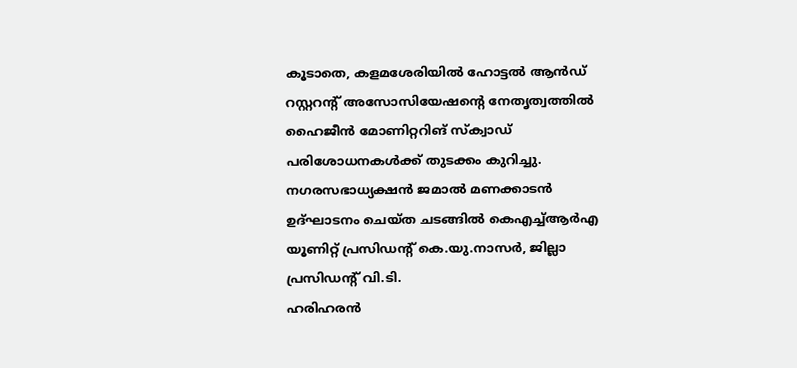കൂടാതെ, കളമശേരിയിൽ ഹോട്ടൽ ആൻഡ് റസ്റ്ററന്റ് അസോസിയേഷന്റെ നേതൃത്വത്തിൽ ഹൈജീൻ മോണിറ്ററിങ് സ്ക്വാഡ് പരിശോധനകൾക്ക് തുടക്കം കുറിച്ചു. നഗരസഭാധ്യക്ഷൻ ജമാൽ മണക്കാടൻ ഉദ്ഘാടനം ചെയ്ത ചടങ്ങിൽ കെഎച്ച്ആർഎ യൂണിറ്റ് പ്രസിഡന്റ് കെ.യു.നാസർ, ജില്ലാ പ്രസിഡന്റ് വി.ടി.
ഹരിഹരൻ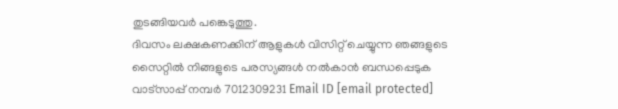തുടങ്ങിയവർ പങ്കെടുത്തു.
ദിവസം ലക്ഷകണക്കിന് ആളുകൾ വിസിറ്റ് ചെയ്യുന്ന ഞങ്ങളുടെ സൈറ്റിൽ നിങ്ങളുടെ പരസ്യങ്ങൾ നൽകാൻ ബന്ധപ്പെടുക വാട്സാപ്പ് നമ്പർ 7012309231 Email ID [email protected]